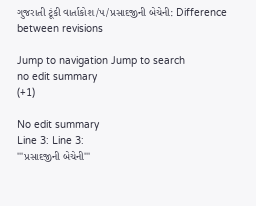ગુજરાતી ટૂંકી વાર્તાકોશ/પ/પ્રસાદજીની બેચેની: Difference between revisions

Jump to navigation Jump to search
no edit summary
(+1)

No edit summary
Line 3: Line 3:
'''પ્રસાદજીની બેચેની'''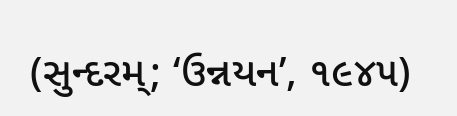(સુન્દરમ્; ‘ઉન્નયન’, ૧૯૪૫)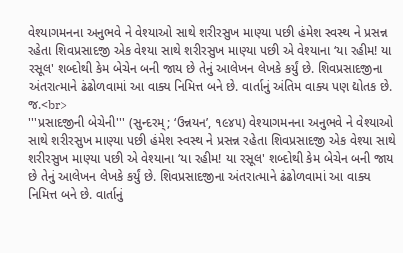વેશ્યાગમનના અનુભવે ને વેશ્યાઓ સાથે શરીરસુખ માણ્યા પછી હંમેશ સ્વસ્થ ને પ્રસન્ન રહેતા શિવપ્રસાદજી એક વેશ્યા સાથે શરીરસુખ માણ્યા પછી એ વેશ્યાના ‘યા રહીમ! યા રસૂલ' શબ્દોથી કેમ બેચેન બની જાય છે તેનું આલેખન લેખકે કર્યું છે. શિવપ્રસાદજીના અંતરાત્માને ઢંઢોળવામાં આ વાક્ય નિમિત્ત બને છે. વાર્તાનું અંતિમ વાક્ય પણ દ્યોતક છે. જ.<br>
'''પ્રસાદજીની બેચેની''' (સુન્દરમ્; ‘ઉન્નયન’, ૧૯૪૫) વેશ્યાગમનના અનુભવે ને વેશ્યાઓ સાથે શરીરસુખ માણ્યા પછી હંમેશ સ્વસ્થ ને પ્રસન્ન રહેતા શિવપ્રસાદજી એક વેશ્યા સાથે શરીરસુખ માણ્યા પછી એ વેશ્યાના ‘યા રહીમ! યા રસૂલ' શબ્દોથી કેમ બેચેન બની જાય છે તેનું આલેખન લેખકે કર્યું છે. શિવપ્રસાદજીના અંતરાત્માને ઢંઢોળવામાં આ વાક્ય નિમિત્ત બને છે. વાર્તાનું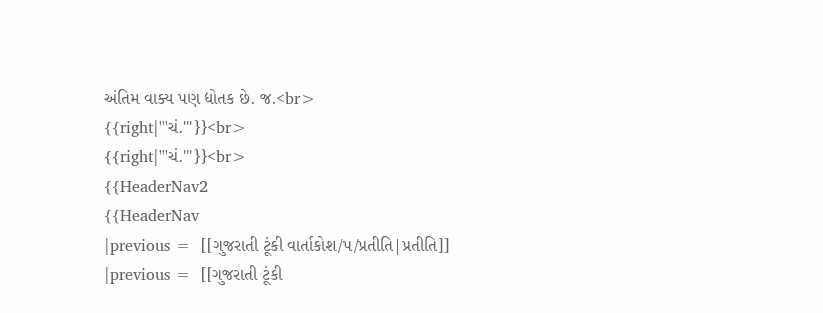અંતિમ વાક્ય પણ દ્યોતક છે. જ.<br>
{{right|'''ચં.'''}}<br>
{{right|'''ચં.'''}}<br>
{{HeaderNav2
{{HeaderNav
|previous =  [[ગુજરાતી ટૂંકી વાર્તાકોશ/પ/પ્રતીતિ|પ્રતીતિ]]
|previous =  [[ગુજરાતી ટૂંકી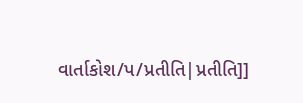વાર્તાકોશ/પ/પ્રતીતિ|પ્રતીતિ]]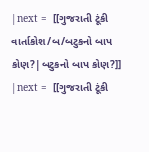|next =  [[ગુજરાતી ટૂંકી વાર્તાકોશ/બ/બટુકનો બાપ કોણ?|બટુકનો બાપ કોણ?]]
|next =  [[ગુજરાતી ટૂંકી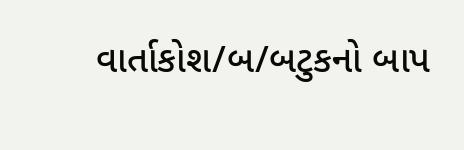વાર્તાકોશ/બ/બટુકનો બાપ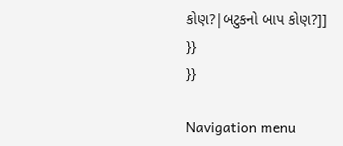કોણ?|બટુકનો બાપ કોણ?]]
}}
}}

Navigation menu